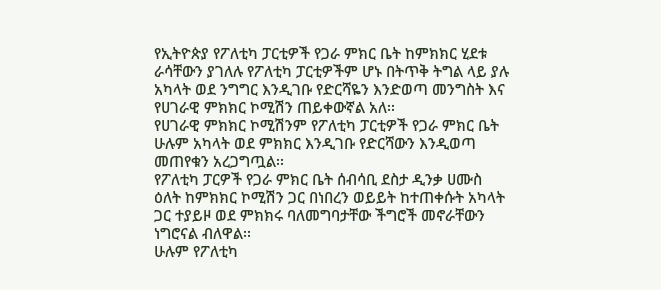የኢትዮጵያ የፖለቲካ ፓርቲዎች የጋራ ምክር ቤት ከምክክር ሂደቱ ራሳቸውን ያገለሉ የፖለቲካ ፓርቲዎችም ሆኑ በትጥቅ ትግል ላይ ያሉ አካላት ወደ ንግግር እንዲገቡ የድርሻዬን እንድወጣ መንግስት እና የሀገራዊ ምክክር ኮሚሽን ጠይቀውኛል አለ፡፡
የሀገራዊ ምክክር ኮሚሽንም የፖለቲካ ፓርቲዎች የጋራ ምክር ቤት ሁሉም አካላት ወደ ምክክር እንዲገቡ የድርሻውን እንዲወጣ መጠየቁን አረጋግጧል፡፡
የፖለቲካ ፓርዎች የጋራ ምክር ቤት ሰብሳቢ ደስታ ዲንቃ ሀሙስ ዕለት ከምክክር ኮሚሽን ጋር በነበረን ወይይት ከተጠቀሱት አካላት ጋር ተያይዞ ወደ ምክክሩ ባለመግባታቸው ችግሮች መኖራቸውን ነግሮናል ብለዋል፡፡
ሁሉም የፖለቲካ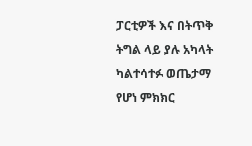ፓርቲዎች እና በትጥቅ ትግል ላይ ያሉ አካላት ካልተሳተፉ ወጤታማ የሆነ ምክክር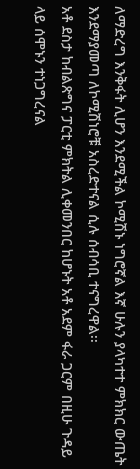ለማድረግ እንቅፋት ሊሆን እንደሚችል ኮሚሽኑ ነግሮኛል እኛ ሁሉን ያላካተተ ምክክር ውጤት እንደማያመጣ ለኮሚሽነሮቹ አስረድተናል ሲሉ ሰብሳቢ ተናግረዋል፡፡
አቶ ደስታ ከብልጽግና ፓርቲ ምክትል ሊቀመንበር ከሆኑት አቶ አደም ፋራ ጋርም በዚሁ ጉዳይ ላይ ሰሞኑን ተነጋግረናል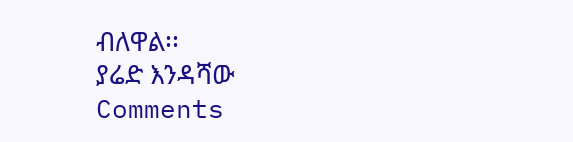ብለዋል፡፡
ያሬድ እንዳሻው
Comments